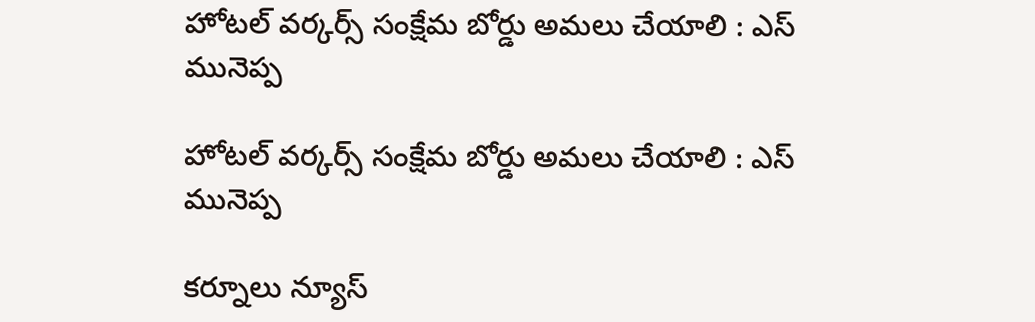హోటల్ వర్కర్స్ సంక్షేమ బోర్డు అమలు చేయాలి : ఎస్ మునెప్ప

హోటల్ వర్కర్స్ సంక్షేమ బోర్డు అమలు చేయాలి : ఎస్ మునెప్ప

కర్నూలు న్యూస్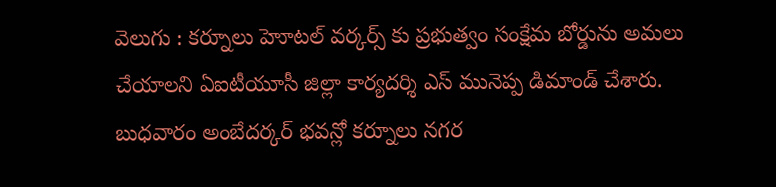వెలుగు : కర్నూలు హెూటల్ వర్కర్స్ కు ప్రభుత్వం సంక్షేమ బోర్డును అమలు చేయాలని ఏఐటీయూసీ జిల్లా కార్యదర్శి ఎస్ మునెప్ప డిమాండ్ చేశారు. బుధవారం అంబేదర్కర్ భవన్లో కర్నూలు నగర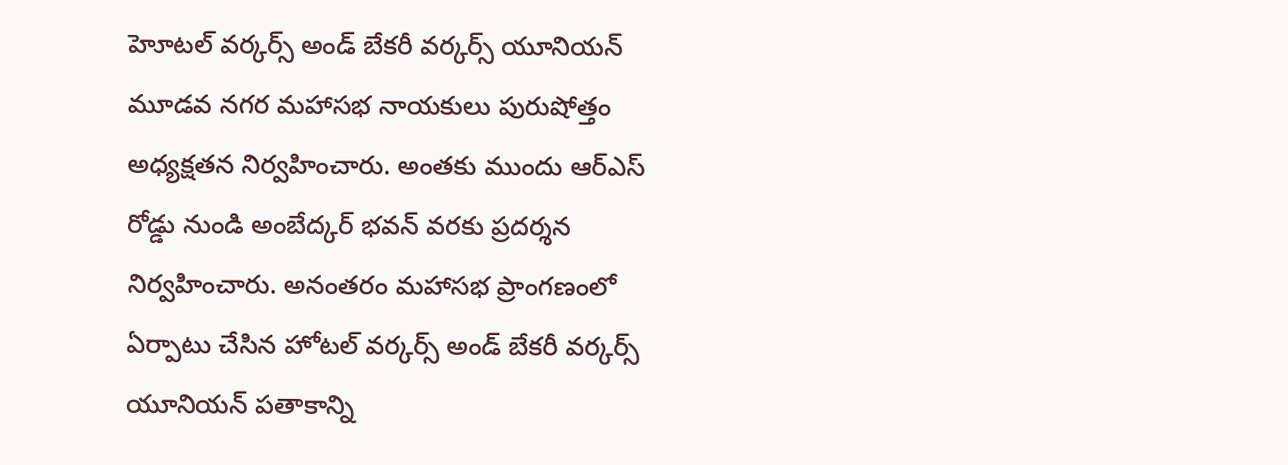హెూటల్ వర్కర్స్ అండ్ బేకరీ వర్కర్స్ యూనియన్ మూడవ నగర మహాసభ నాయకులు పురుషోత్తం అధ్యక్షతన నిర్వహించారు. అంతకు ముందు ఆర్ఎస్ రోడ్డు నుండి అంబేద్కర్ భవన్ వరకు ప్రదర్శన నిర్వహించారు. అనంతరం మహాసభ ప్రాంగణంలో ఏర్పాటు చేసిన హోటల్ వర్కర్స్ అండ్ బేకరీ వర్కర్స్ యూనియన్ పతాకాన్ని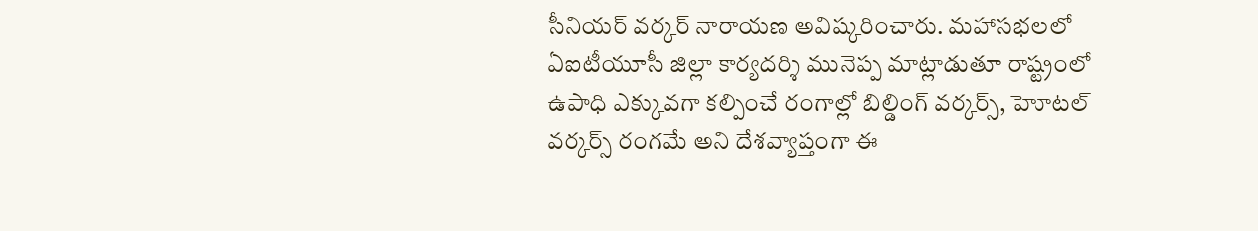సీనియర్ వర్కర్ నారాయణ అవిష్కరించారు. మహాసభలలో ఏఐటీయూసీ జిల్లా కార్యదర్శి మునెప్ప మాట్లాడుతూ రాష్ట్రంలో ఉపాధి ఎక్కువగా కల్పించే రంగాల్లో బిల్డింగ్ వర్కర్స్, హెూటల్ వర్కర్స్ రంగమే అని దేశవ్యాప్తంగా ఈ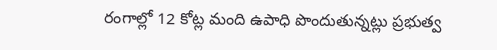రంగాల్లో 12 కోట్ల మంది ఉపాధి పొందుతున్నట్లు ప్రభుత్వ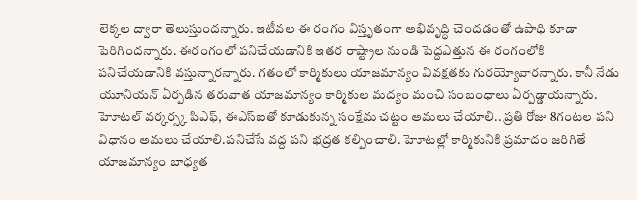లెక్కల ద్వారా తెలుస్తుందన్నారు. ఇటీవల ఈ రంగం విస్తృతంగా అభివృద్ధి చెందడంతో ఉపాధి కూడా పెరిగిందన్నారు. ఈరంగంలో పనిచేయడానికి ఇతర రాష్ట్రాల నుండి పెద్దఎత్తున ఈ రంగంలోకి పనిచేయడానికి వస్తున్నారన్నారు. గతంలో కార్మికులు యాజమాన్యం వివక్షతకు గురయ్యోవారన్నారు. కానీ నేడు యూనియన్ ఏర్పడిన తరువాత యాజమాన్యం కార్మికుల మద్యం మంచి సంబంధాలు ఏర్పడ్డాయన్నారు. హెూటల్ వర్కర్స్క పిఎఫ్, ఈఎస్ఐతో కూడుకున్న సంక్షేమ చట్టం అమలు చేయాలి.. ప్రతి రోజు 8గంటల పని విధానం అమలు చేయాలి.పనిచేసే వద్ద పని భద్రత కల్పించాలి. హెూటల్లో కార్మికునికి ప్రమాదం జరిగితే యాజమాన్యం బాధ్యత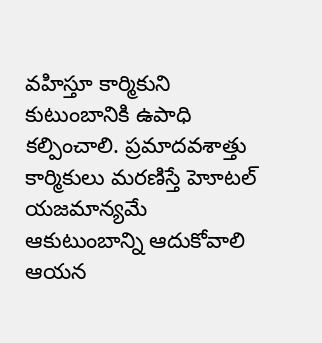వహిస్తూ కార్మికుని కుటుంబానికి ఉపాధి కల్పించాలి. ప్రమాదవశాత్తు కార్మికులు మరణిస్తే హెూటల్ యజమాన్యమే ఆకుటుంబాన్ని ఆదుకోవాలి ఆయన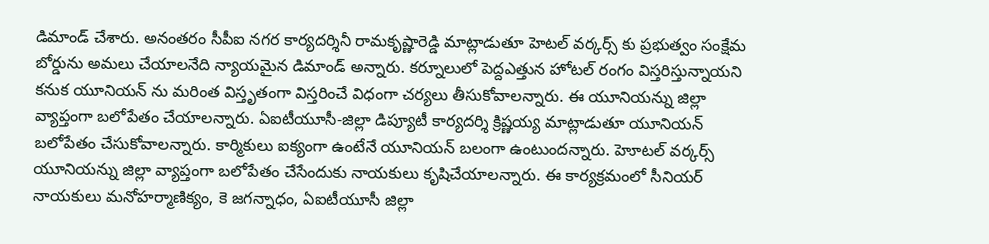డిమాండ్ చేశారు. అనంతరం సీపీఐ నగర కార్యదర్శినీ రామకృష్ణారెడ్డి మాట్లాడుతూ హెటల్ వర్కర్స్ కు ప్రభుత్వం సంక్షేమ బోర్డును అమలు చేయాలనేది న్యాయమైన డిమాండ్ అన్నారు. కర్నూలులో పెద్దఎత్తున హోటల్ రంగం విస్తరిస్తున్నాయని కనుక యూనియన్ ను మరింత విస్తృతంగా విస్తరించే విధంగా చర్యలు తీసుకోవాలన్నారు. ఈ యూనియన్ను జిల్లా వ్యాప్తంగా బలోపేతం చేయాలన్నారు. ఏఐటీయూసీ-జిల్లా డిప్యూటీ కార్యదర్శి క్రిష్ణయ్య మాట్లాడుతూ యూనియన్ బలోపేతం చేసుకోవాలన్నారు. కార్మికులు ఐక్యంగా ఉంటేనే యూనియన్ బలంగా ఉంటుందన్నారు. హెూటల్ వర్కర్స్ యూనియన్ను జిల్లా వ్యాప్తంగా బలోపేతం చేసేందుకు నాయకులు కృషిచేయాలన్నారు. ఈ కార్యక్రమంలో సీనియర్ నాయకులు మనోహర్మాణిక్యం, కె జగన్నాధం, ఏఐటీయూసీ జిల్లా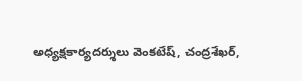అధ్యక్షకార్యదర్శులు వెంకటేష్, చంద్రశేఖర్,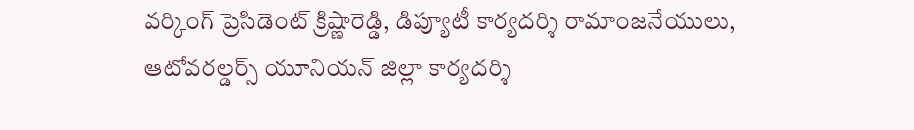వర్కింగ్ ప్రెసిడెంట్ క్రిష్ణారెడ్డి, డిప్యూటీ కార్యదర్శి రామాంజనేయులు, ఆటోవరల్డర్స్ యూనియన్ జిల్లా కార్యదర్శి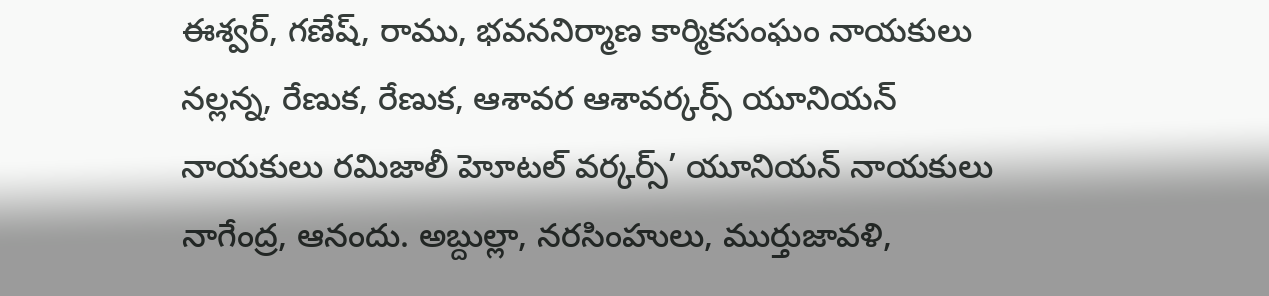ఈశ్వర్, గణేష్, రాము, భవననిర్మాణ కార్మికసంఘం నాయకులు నల్లన్న, రేణుక, రేణుక, ఆశావర ఆశావర్కర్స్ యూనియన్ నాయకులు రమిజాలీ హెూటల్ వర్కర్స్’ యూనియన్ నాయకులు నాగేంద్ర, ఆనందు. అబ్దుల్లా, నరసింహులు, ముర్తుజావళి,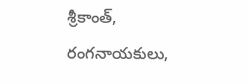శ్రీకాంత్, రంగనాయకులు,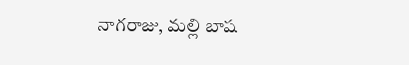నాగరాజు, మల్లి బాష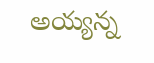అయ్యన్న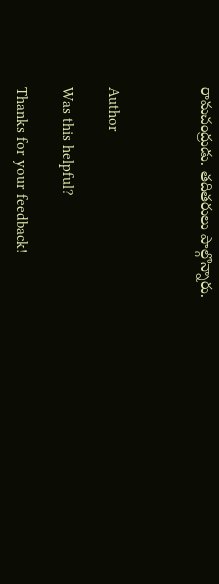రామచంద్రుడు. తదితరులు పాల్గొన్నారు.



Author

Was this helpful?

Thanks for your feedback!